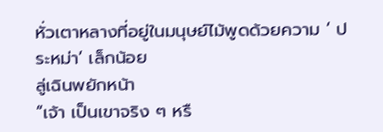หั่วเตาหลางที่อยู่ในมนุษย์ไม้พูดด้วยความ ‘ ประหม่า’ เล็กน้อย
ลู่เฉินพยักหน้า
“เจ้า เป็นเขาจริง ๆ หรื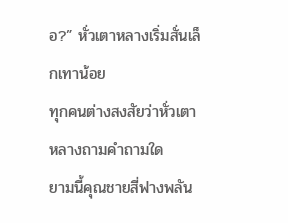อ?” หั่วเตาหลางเริ่มสั่นเล็กเทาน้อย
ทุกคนต่างสงสัยว่าหั่วเตาหลางถามคำถามใด
ยามนี้คุณชายสี่ฟางพลัน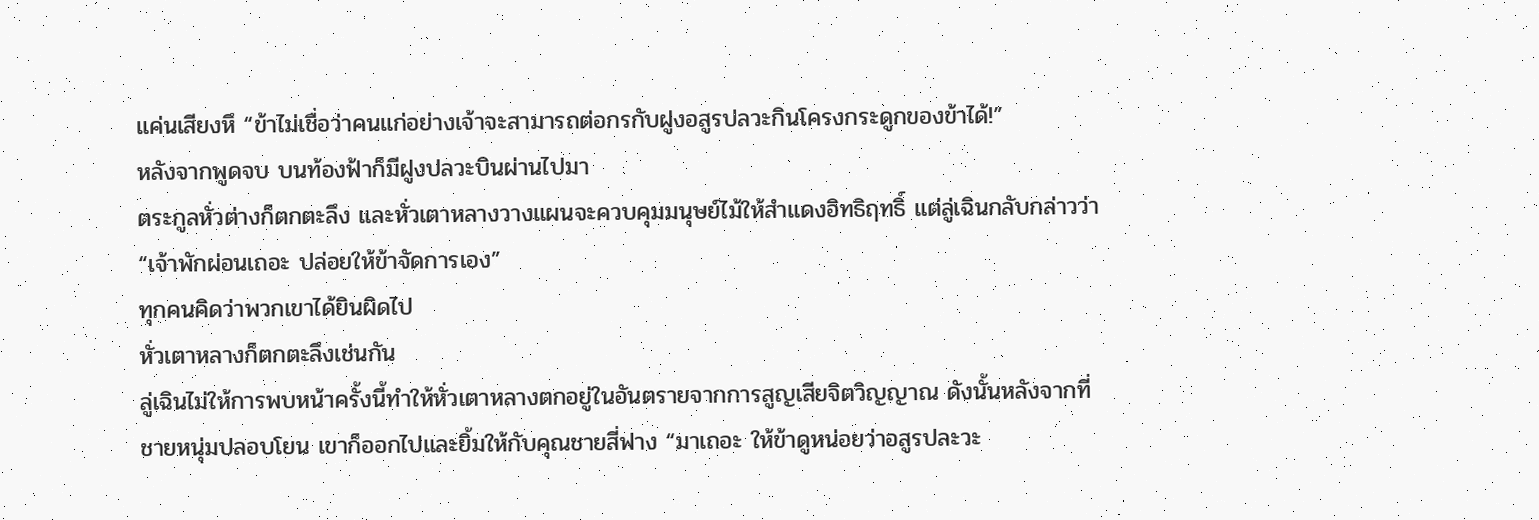แค่นเสียงหึ “ข้าไม่เชื่อว่าคนแก่อย่างเจ้าจะสามารถต่อกรกับฝูงอสูรปลวะกินโครงกระดูกของข้าได้!”
หลังจากพูดจบ บนท้องฟ้าก็มีฝูงปลวะบินผ่านไปมา
ตระกูลหั่วต่างก็ตกตะลึง และหั่วเตาหลางวางแผนจะควบคุมมนุษย์ไม้ให้สำแดงอิทธิฤทธิ์ แต่ลู่เฉินกลับกล่าวว่า “เจ้าพักผ่อนเถอะ ปล่อยให้ข้าจัดการเอง”
ทุกคนคิดว่าพวกเขาได้ยินผิดไป
หั่วเตาหลางก็ตกตะลึงเช่นกัน
ลู่เฉินไม่ให้การพบหน้าครั้งนี้ทำให้หั่วเตาหลางตกอยู่ในอันตรายจากการสูญเสียจิตวิญญาณ ดังนั้นหลังจากที่ชายหนุ่มปลอบโยน เขาก็ออกไปและยิ้มให้กับคุณชายสี่ฟาง “มาเถอะ ให้ข้าดูหน่อยว่าอสูรปละวะ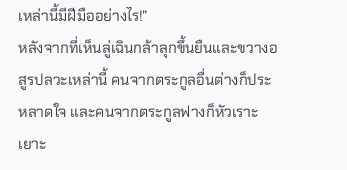เหล่านี้มีฝีมืออย่างไร!”
หลังจากที่เห็นลู่เฉินกล้าลุกขึ้นยืนและขวางอสูรปลวะเหล่านี้ คนจากตระกูลอื่นต่างก็ประหลาดใจ และคนจากตระกูลฟางก็หัวเราะเยาะ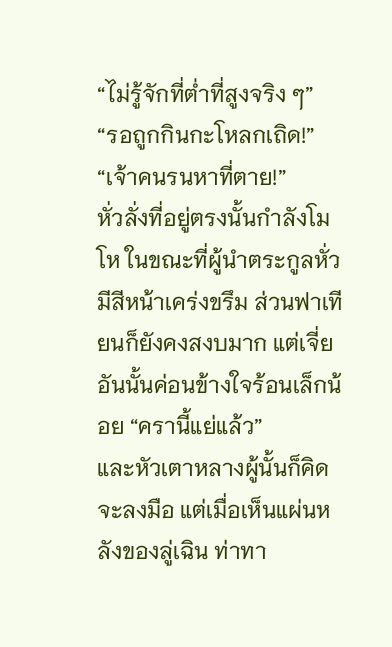“ไม่รู้จักที่ต่ำที่สูงจริง ๆ”
“รอถูกกินกะโหลกเถิด!”
“เจ้าคนรนหาที่ตาย!”
หั่วลั่งที่อยู่ตรงนั้นกำลังโมโห ในขณะที่ผู้นำตระกูลหั่วมีสีหน้าเคร่งขรึม ส่วนฟาเทียนก็ยังคงสงบมาก แต่เจี่ยอันนั้นค่อนข้างใจร้อนเล็กน้อย “ครานี้แย่แล้ว”
และหัวเตาหลางผู้นั้นก็คิดจะลงมือ แต่เมื่อเห็นแผ่นหลังของลู่เฉิน ท่าทา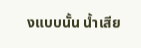งแบบนั้น น้ำเสีย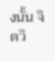งนั้น จิตวิ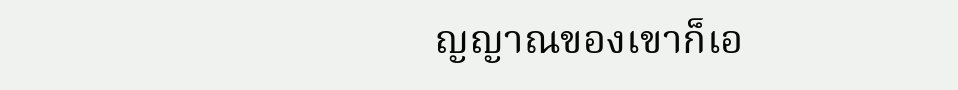ญญาณของเขาก็เอ